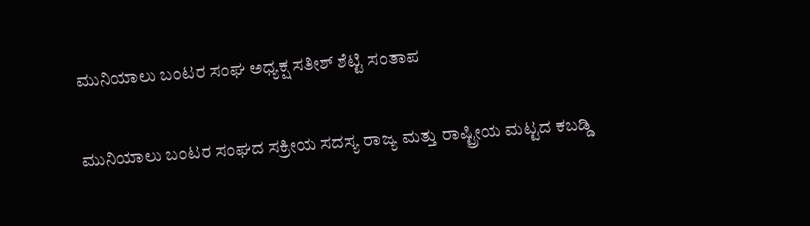ಮುನಿಯಾಲು ಬಂಟರ ಸಂಘ ಅಧ್ಯಕ್ಷ ಸತೀಶ್ ಶೆಟ್ಟಿ ಸಂತಾಪ

ಮುನಿಯಾಲು ಬಂಟರ ಸಂಘದ ಸಕ್ರೀಯ ಸದಸ್ಯ ರಾಜ್ಯ ಮತ್ತು ರಾಷ್ಟ್ರೀಯ ಮಟ್ಟದ ಕಬಡ್ಡಿ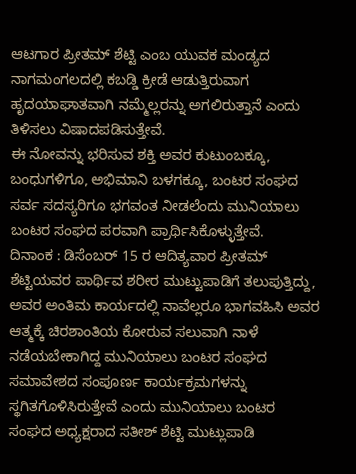ಆಟಗಾರ ಪ್ರೀತಮ್ ಶೆಟ್ಟಿ ಎಂಬ ಯುವಕ ಮಂಡ್ಯದ ನಾಗಮಂಗಲದಲ್ಲಿ ಕಬಡ್ಡಿ ಕ್ರೀಡೆ ಆಡುತ್ತಿರುವಾಗ ಹೃದಯಾಘಾತವಾಗಿ ನಮ್ಮೆಲ್ಲರನ್ನು ಅಗಲಿರುತ್ತಾನೆ ಎಂದು ತಿಳಿಸಲು ವಿಷಾದಪಡಿಸುತ್ತೇವೆ.
ಈ ನೋವನ್ನು ಭರಿಸುವ ಶಕ್ತಿ ಅವರ ಕುಟುಂಬಕ್ಕೂ, ಬಂಧುಗಳಿಗೂ, ಅಭಿಮಾನಿ ಬಳಗಕ್ಕೂ, ಬಂಟರ ಸಂಘದ ಸರ್ವ ಸದಸ್ಯರಿಗೂ ಭಗವಂತ ನೀಡಲೆಂದು ಮುನಿಯಾಲು ಬಂಟರ ಸಂಘದ ಪರವಾಗಿ ಪ್ರಾರ್ಥಿಸಿಕೊಳ್ಳುತ್ತೇವೆ.
ದಿನಾಂಕ : ಡಿಸೆಂಬರ್ 15 ರ ಆದಿತ್ಯವಾರ ಪ್ರೀತಮ್ ಶೆಟ್ಟಿಯವರ ಪಾರ್ಥಿವ ಶರೀರ ಮುಟ್ಟುಪಾಡಿಗೆ ತಲುಪುತ್ತಿದ್ದು, ಅವರ ಅಂತಿಮ ಕಾರ್ಯದಲ್ಲಿ ನಾವೆಲ್ಲರೂ ಭಾಗವಹಿಸಿ ಅವರ ಆತ್ಮಕ್ಕೆ ಚಿರಶಾಂತಿಯ ಕೋರುವ ಸಲುವಾಗಿ ನಾಳೆ ನಡೆಯಬೇಕಾಗಿದ್ದ ಮುನಿಯಾಲು ಬಂಟರ ಸಂಘದ ಸಮಾವೇಶದ ಸಂಪೂರ್ಣ ಕಾರ್ಯಕ್ರಮಗಳನ್ನು ಸ್ಥಗಿತಗೊಳಿಸಿರುತ್ತೇವೆ ಎಂದು ಮುನಿಯಾಲು ಬಂಟರ ಸಂಘದ ಅಧ್ಯಕ್ಷರಾದ ಸತೀಶ್ ಶೆಟ್ಟಿ ಮುಟ್ಲುಪಾಡಿ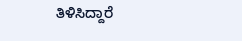ತಿಳಿಸಿದ್ದಾರೆ